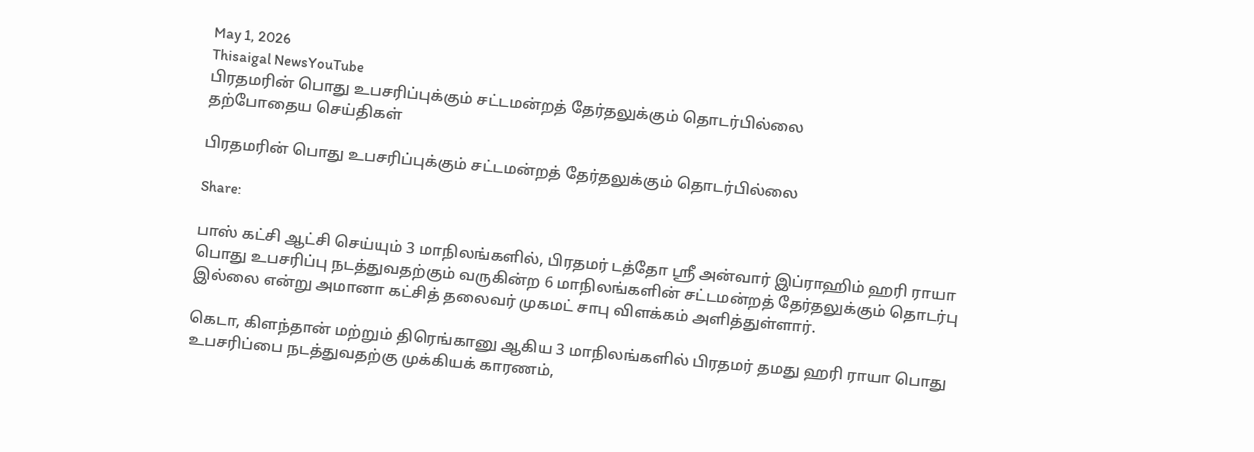May 1, 2026
Thisaigal NewsYouTube
பிரதமரின் பொது உபசரிப்புக்கும் சட்டமன்றத் தேர்தலுக்கும் தொடர்பில்லை
தற்போதைய செய்திகள்

பிரதமரின் பொது உபசரிப்புக்கும் சட்டமன்றத் தேர்தலுக்கும் தொடர்பில்லை

Share:

பாஸ் கட்சி ஆட்சி செய்யும் 3 மாநிலங்களில், பிரதமர் டத்தோ ஶ்ரீ அன்வார் இப்ராஹிம் ஹரி ராயா பொது உபசரிப்பு நடத்துவதற்கும் வருகின்ற 6 மாநிலங்களின் சட்டமன்றத் தேர்தலுக்கும் தொடர்பு இல்லை என்று அமானா கட்சித் தலைவர் முகமட் சாபு விளக்கம் அளித்துள்ளார்.

கெடா, கிளந்தான் மற்றும் திரெங்கானு ஆகிய 3 மாநிலங்களில் பிரதமர் தமது ஹரி ராயா பொது உபசரிப்பை நடத்துவதற்கு முக்கியக் காரணம்,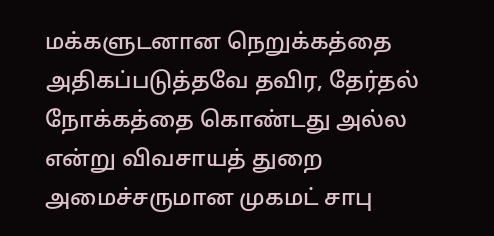மக்களுடனான நெறுக்கத்தை அதிகப்படுத்தவே தவிர, தேர்தல் நோக்கத்தை கொண்டது அல்ல என்று விவசாயத் துறை அமைச்சருமான முகமட் சாபு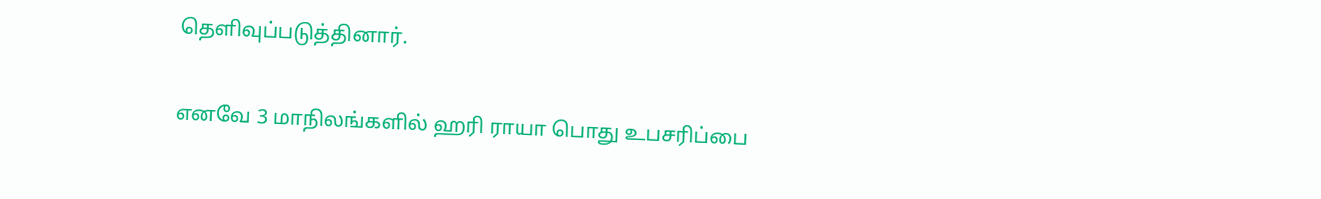தெளிவுப்படுத்தினார்.

எனவே 3 மாநிலங்களில் ஹரி ராயா பொது உபசரிப்பை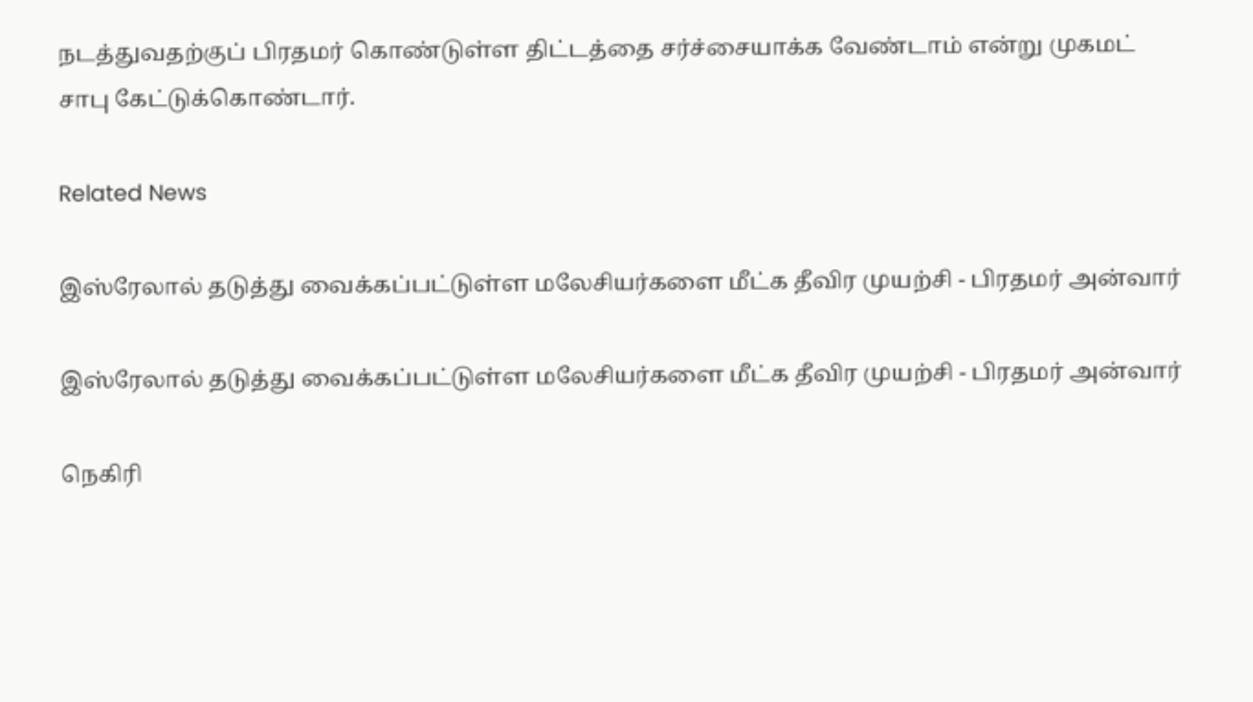நடத்துவதற்குப் பிரதமர் கொண்டுள்ள திட்டத்தை சர்ச்சையாக்க வேண்டாம் என்று முகமட் சாபு கேட்டுக்கொண்டார்.

Related News

இஸ்ரேலால் தடுத்து வைக்கப்பட்டுள்ள மலேசியர்களை மீட்க தீவிர முயற்சி - பிரதமர் அன்வார்

இஸ்ரேலால் தடுத்து வைக்கப்பட்டுள்ள மலேசியர்களை மீட்க தீவிர முயற்சி - பிரதமர் அன்வார்

நெகிரி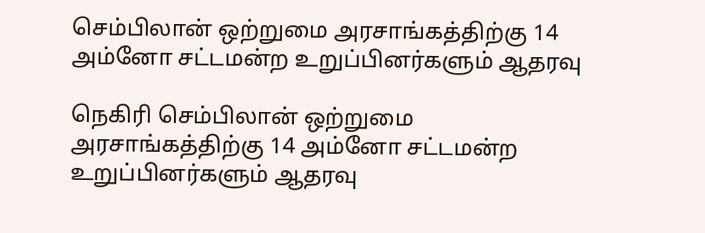செம்பிலான் ஒற்றுமை அரசாங்கத்திற்கு 14 அம்னோ சட்டமன்ற உறுப்பினர்களும் ஆதரவு

நெகிரி செம்பிலான் ஒற்றுமை அரசாங்கத்திற்கு 14 அம்னோ சட்டமன்ற உறுப்பினர்களும் ஆதரவு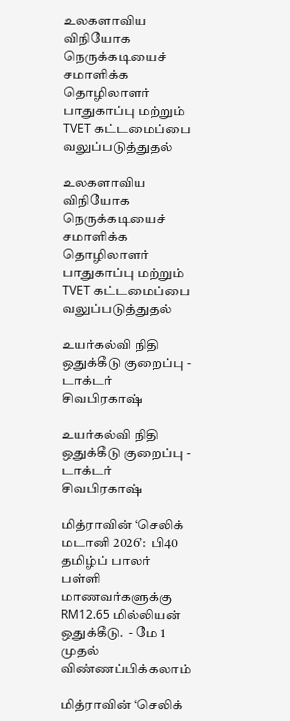உலகளாவிய விநியோக நெருக்கடியைச் சமாளிக்க தொழிலாளர் பாதுகாப்பு மற்றும் TVET கட்டமைப்பை வலுப்படுத்துதல்

உலகளாவிய விநியோக நெருக்கடியைச் சமாளிக்க தொழிலாளர் பாதுகாப்பு மற்றும் TVET கட்டமைப்பை வலுப்படுத்துதல்

உயர்கல்வி நிதி ஒதுக்கீடு குறைப்பு - டாக்டர் சிவபிரகாஷ்

உயர்கல்வி நிதி ஒதுக்கீடு குறைப்பு - டாக்டர் சிவபிரகாஷ்

மித்ராவின் ‘செலிக் மடானி 2026’:  பி40 தமிழ்ப் பாலர் பள்ளி மாணவர்களுக்கு RM12.65 மில்லியன் ஒதுக்கீடு.  - மே 1 முதல் விண்ணப்பிக்கலாம்

மித்ராவின் ‘செலிக்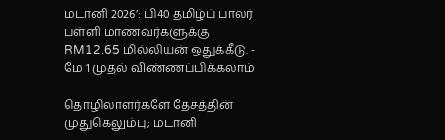மடானி 2026’: பி40 தமிழ்ப் பாலர் பள்ளி மாணவர்களுக்கு RM12.65 மில்லியன் ஒதுக்கீடு. - மே 1 முதல் விண்ணப்பிக்கலாம்

தொழிலாளர்களே தேசத்தின் முதுகெலும்பு; மடானி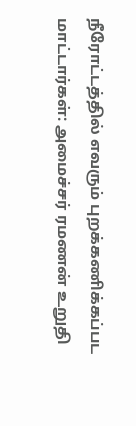நீரோட்டத்தில் எவரும் புறக்கணிக்கப்பட மாட்டார்கள்: அமைச்சர் ரமணன் உறுதி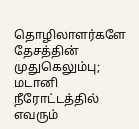தொழிலாளர்களே தேசத்தின் முதுகெலும்பு; மடானி நீரோட்டத்தில் எவரும்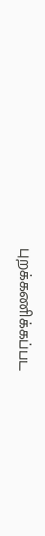புறக்கணிக்கப்பட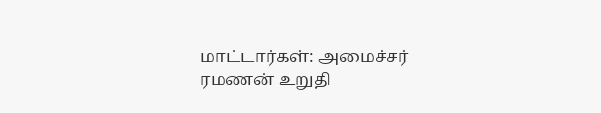மாட்டார்கள்: அமைச்சர் ரமணன் உறுதி